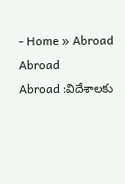- Home » Abroad
Abroad
Abroad :విదేశాలకు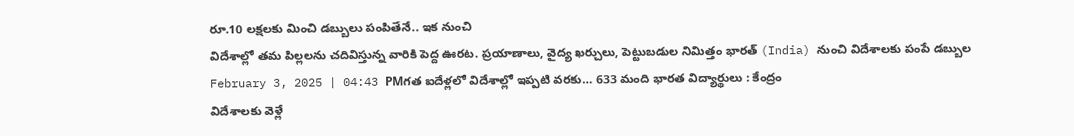రూ.10 లక్షలకు మించి డబ్బులు పంపితేనే.. ఇక నుంచి
విదేశాల్లో తమ పిల్లలను చదివిస్తున్న వారికి పెద్ద ఊరట. ప్రయాణాలు, వైద్య ఖర్చులు, పెట్టుబడుల నిమిత్తం భారత్ (India) నుంచి విదేశాలకు పంపే డబ్బుల
February 3, 2025 | 04:43 PMగత ఐదేళ్లలో విదేశాల్లో ఇప్పటి వరకు… 633 మంది భారత విద్యార్థులు : కేంద్రం
విదేశాలకు వెళ్లే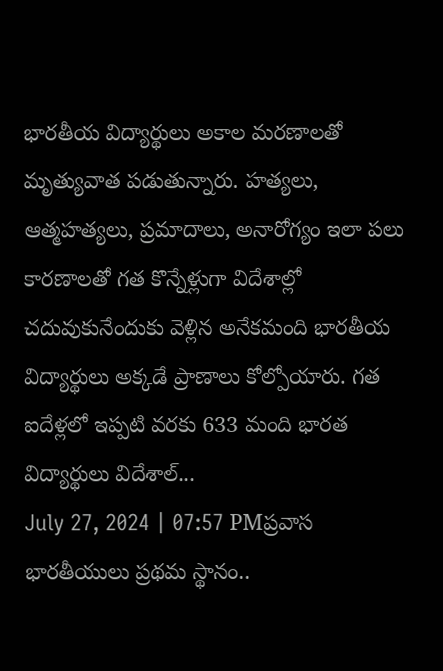భారతీయ విద్యార్థులు అకాల మరణాలతో మృత్యువాత పడుతున్నారు. హత్యలు, ఆత్మహత్యలు, ప్రమాదాలు, అనారోగ్యం ఇలా పలు కారణాలతో గత కొన్నేళ్లుగా విదేశాల్లో చదువుకునేందుకు వెళ్లిన అనేకమంది భారతీయ విద్యార్థులు అక్కడే ప్రాణాలు కోల్పోయారు. గత ఐదేళ్లలో ఇప్పటి వరకు 633 మంది భారత విద్యార్థులు విదేశాల్...
July 27, 2024 | 07:57 PMప్రవాస భారతీయులు ప్రథమ స్థానం..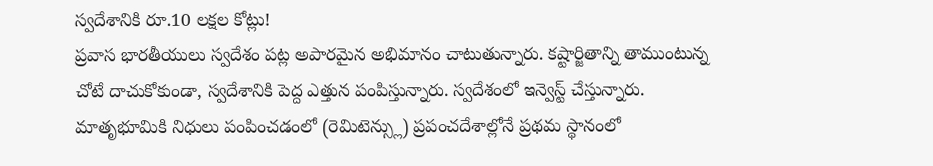స్వదేశానికి రూ.10 లక్షల కోట్లు!
ప్రవాస భారతీయులు స్వదేశం పట్ల అపారమైన అభిమానం చాటుతున్నారు. కష్టార్జితాన్ని తాముంటున్న చోటే దాచుకోకుండా, స్వదేశానికి పెద్ద ఎత్తున పంపిస్తున్నారు. స్వదేశంలో ఇన్వెస్ట్ చేస్తున్నారు. మాతృభూమికి నిధులు పంపించడంలో (రెమిటెన్స్లు) ప్రపంచదేశాల్లోనే ప్రథమ స్థానంలో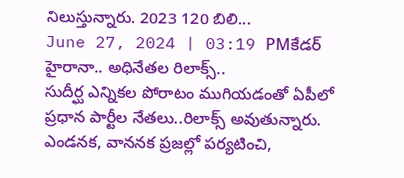నిలుస్తున్నారు. 2023 120 బిలి...
June 27, 2024 | 03:19 PMకేడర్ హైరానా.. అధినేతల రిలాక్స్..
సుదీర్ఘ ఎన్నికల పోరాటం ముగియడంతో ఏపీలో ప్రధాన పార్టీల నేతలు..రిలాక్స్ అవుతున్నారు. ఎండనక, వాననక ప్రజల్లో పర్యటించి,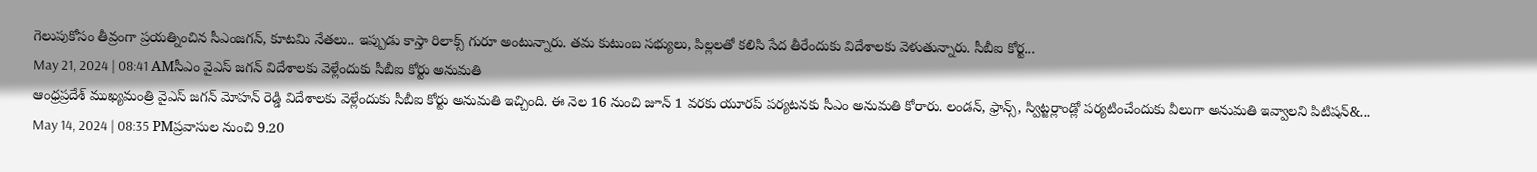గెలుపుకోసం తీవ్రంగా ప్రయత్నించిన సీఎంజగన్, కూటమి నేతలు.. ఇప్పుడు కాస్తా రిలాక్స్ గురూ అంటున్నారు. తమ కుటుంబ సభ్యులు, పిల్లలతో కలిసి సేద తీరేందుకు విదేశాలకు వెళుతున్నారు. సీబీఐ కోర్ట...
May 21, 2024 | 08:41 AMసీఎం వైఎస్ జగన్ విదేశాలకు వెళ్లేందుకు సీబీఐ కోర్టు అనుమతి
ఆంధ్రప్రదేశ్ ముఖ్యమంత్రి వైఎస్ జగన్ మోహన్ రెడ్డి విదేశాలకు వెళ్లేందుకు సీబీఐ కోర్టు అనుమతి ఇచ్చింది. ఈ నెల 16 నుంచి జూన్ 1 వరకు యూరప్ పర్యటనకు సీఎం అనుమతి కోరారు. లండన్, ఫ్రాన్స్, స్విట్జర్లాండ్లో పర్యటించేందుకు వీలుగా అనుమతి ఇవ్వాలని పిటిషన్&...
May 14, 2024 | 08:35 PMప్రవాసుల నుంచి 9.20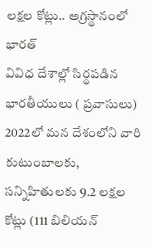లక్షల కోట్లు.. అగ్రస్థానంలో భారత్
వివిధ దేశాల్లో సిర్థపడిన భారతీయులు ( ప్రవాసులు) 2022లో మన దేశంలోని వారి కుటుంబాలకు, సన్నిహితులకు 9.2 లక్షల కోట్లు (111 బిలియన్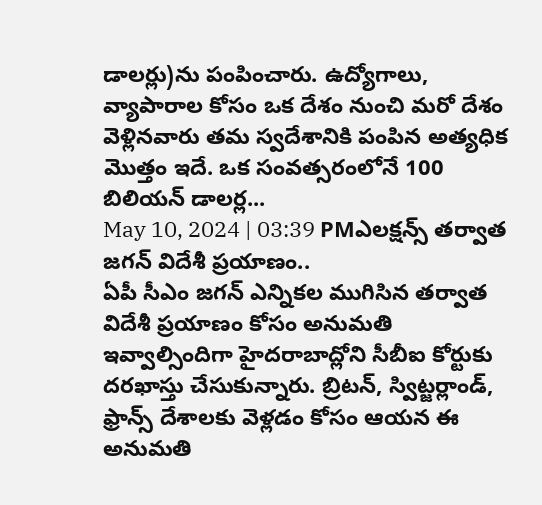డాలర్లు)ను పంపించారు. ఉద్యోగాలు, వ్యాపారాల కోసం ఒక దేశం నుంచి మరో దేశం వెళ్లినవారు తమ స్వదేశానికి పంపిన అత్యధిక మొత్తం ఇదే. ఒక సంవత్సరంలోనే 100 బిలియన్ డాలర్ల...
May 10, 2024 | 03:39 PMఎలక్షన్స్ తర్వాత జగన్ విదేశీ ప్రయాణం..
ఏపీ సీఎం జగన్ ఎన్నికల ముగిసిన తర్వాత విదేశీ ప్రయాణం కోసం అనుమతి ఇవ్వాల్సిందిగా హైదరాబాద్లోని సీబీఐ కోర్టుకు దరఖాస్తు చేసుకున్నారు. బ్రిటన్, స్విట్జర్లాండ్, ఫ్రాన్స్ దేశాలకు వెళ్లడం కోసం ఆయన ఈ అనుమతి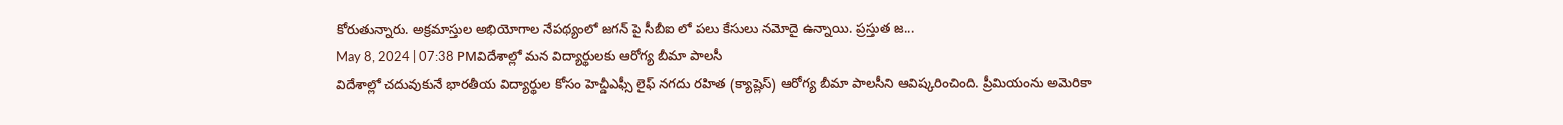కోరుతున్నారు. అక్రమాస్తుల అభియోగాల నేపథ్యంలో జగన్ పై సీబీఐ లో పలు కేసులు నమోదై ఉన్నాయి. ప్రస్తుత జ...
May 8, 2024 | 07:38 PMవిదేశాల్లో మన విద్యార్థులకు ఆరోగ్య బీమా పాలసీ
విదేశాల్లో చదువుకునే భారతీయ విద్యార్థుల కోసం హెచ్డీఎఫ్సీ లైఫ్ నగదు రహిత (క్యాష్లెస్) ఆరోగ్య బీమా పాలసీని ఆవిష్కరించింది. ప్రీమియంను అమెరికా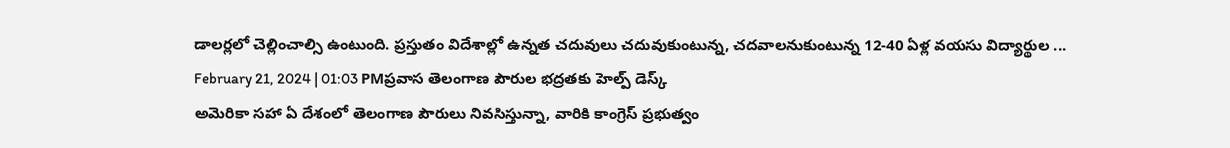డాలర్లలో చెల్లించాల్సి ఉంటుంది. ప్రస్తుతం విదేశాల్లో ఉన్నత చదువులు చదువుకుంటున్న, చదవాలనుకుంటున్న 12-40 ఏళ్ల వయసు విద్యార్థుల ...
February 21, 2024 | 01:03 PMప్రవాస తెలంగాణ పౌరుల భద్రతకు హెల్ప్ డెస్క్
అమెరికా సహా ఏ దేశంలో తెలంగాణ పౌరులు నివసిస్తున్నా, వారికి కాంగ్రెస్ ప్రభుత్వం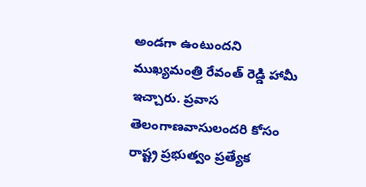అండగా ఉంటుందని ముఖ్యమంత్రి రేవంత్ రెడ్డి హామీ ఇచ్చారు. ప్రవాస తెలంగాణవాసులందరి కోసం రాష్ట్ర ప్రభుత్వం ప్రత్యేక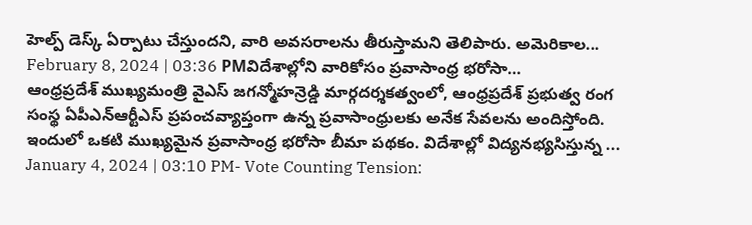హెల్ప్ డెస్క్ ఏర్పాటు చేస్తుందని, వారి అవసరాలను తీరుస్తామని తెలిపారు. అమెరికాల...
February 8, 2024 | 03:36 PMవిదేశాల్లోని వారికోసం ప్రవాసాంధ్ర భరోసా…
ఆంధ్రప్రదేశ్ ముఖ్యమంత్రి వైఎస్ జగన్మోహన్రెడ్డి మార్గదర్శకత్వంలో, ఆంధ్రప్రదేశ్ ప్రభుత్వ రంగ సంస్థ ఏపీఎన్ఆర్టీఎస్ ప్రపంచవ్యాప్తంగా ఉన్న ప్రవాసాంధ్రులకు అనేక సేవలను అందిస్తోంది. ఇందులో ఒకటి ముఖ్యమైన ప్రవాసాంధ్ర భరోసా బీమా పథకం. విదేశాల్లో విద్యనభ్యసిస్తున్న ...
January 4, 2024 | 03:10 PM- Vote Counting Tension: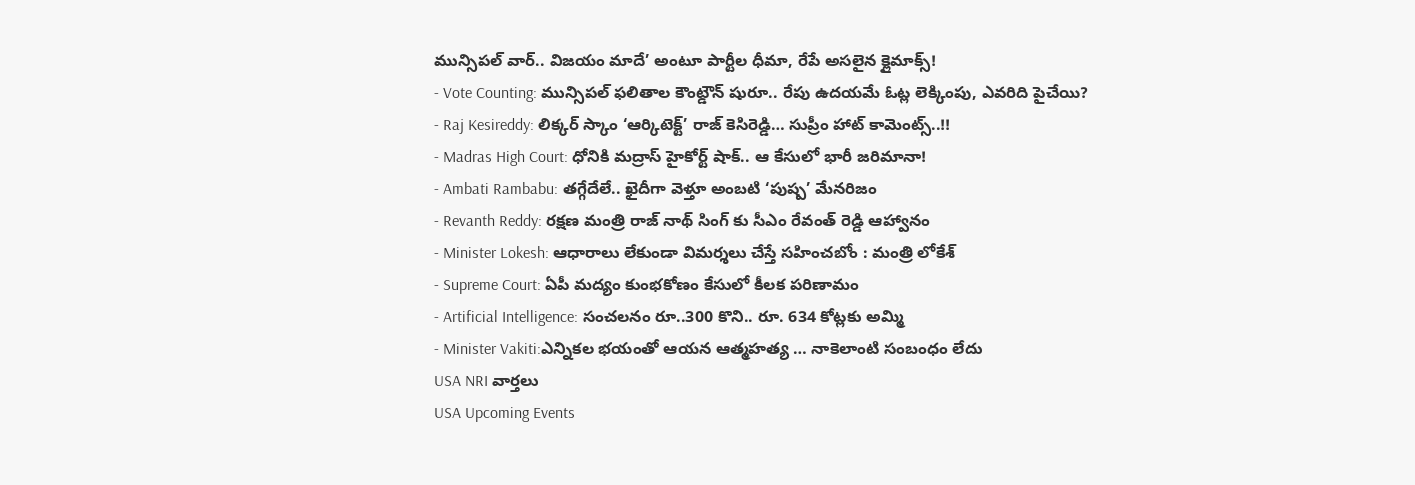మున్సిపల్ వార్.. విజయం మాదే’ అంటూ పార్టీల ధీమా, రేపే అసలైన క్లైమాక్స్!
- Vote Counting: మున్సిపల్ ఫలితాల కౌంట్డౌన్ షురూ.. రేపు ఉదయమే ఓట్ల లెక్కింపు, ఎవరిది పైచేయి?
- Raj Kesireddy: లిక్కర్ స్కాం ‘ఆర్కిటెక్ట్’ రాజ్ కెసిరెడ్డి… సుప్రీం హాట్ కామెంట్స్..!!
- Madras High Court: ధోనికి మద్రాస్ హైకోర్ట్ షాక్.. ఆ కేసులో భారీ జరిమానా!
- Ambati Rambabu: తగ్గేదేలే.. ఖైదీగా వెళ్తూ అంబటి ‘పుష్ప’ మేనరిజం
- Revanth Reddy: రక్షణ మంత్రి రాజ్ నాథ్ సింగ్ కు సీఎం రేవంత్ రెడ్డి ఆహ్వానం
- Minister Lokesh: ఆధారాలు లేకుండా విమర్శలు చేస్తే సహించబోం : మంత్రి లోకేశ్
- Supreme Court: ఏపీ మద్యం కుంభకోణం కేసులో కీలక పరిణామం
- Artificial Intelligence: సంచలనం రూ..300 కొని.. రూ. 634 కోట్లకు అమ్మి
- Minister Vakiti:ఎన్నికల భయంతో ఆయన ఆత్మహత్య … నాకెలాంటి సంబంధం లేదు
USA NRI వార్తలు
USA Upcoming Events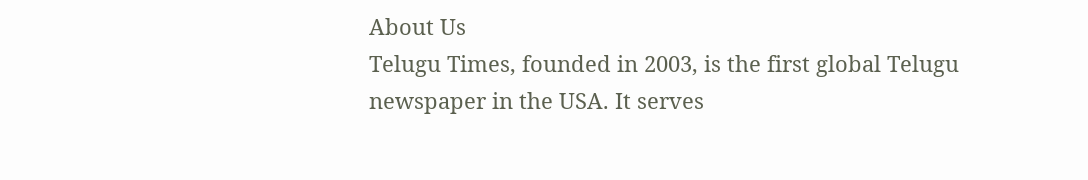About Us
Telugu Times, founded in 2003, is the first global Telugu newspaper in the USA. It serves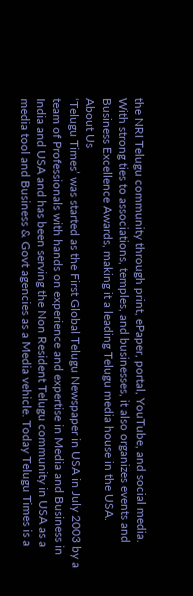the NRI Telugu community through print, ePaper, portal, YouTube, and social media. With strong ties to associations, temples, and businesses, it also organizes events and Business Excellence Awards, making it a leading Telugu media house in the USA.
About Us
‘Telugu Times’ was started as the First Global Telugu Newspaper in USA in July 2003 by a team of Professionals with hands on experience and expertise in Media and Business in India and USA and has been serving the Non Resident Telugu community in USA as a media tool and Business & Govt agencies as a Media vehicle. Today Telugu Times is a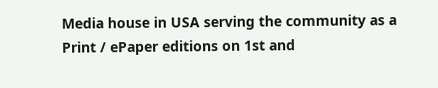Media house in USA serving the community as a Print / ePaper editions on 1st and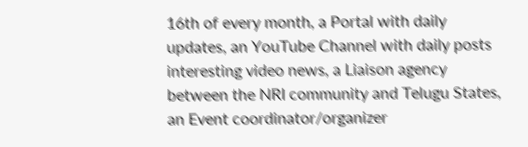16th of every month, a Portal with daily updates, an YouTube Channel with daily posts interesting video news, a Liaison agency between the NRI community and Telugu States, an Event coordinator/organizer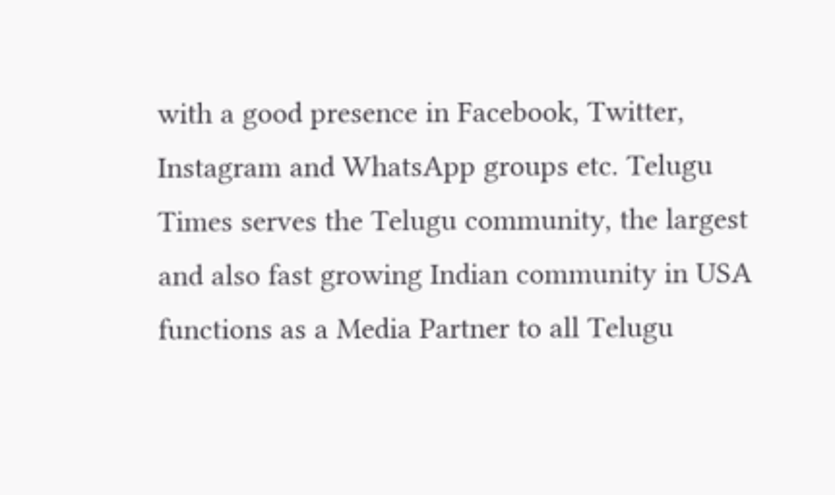with a good presence in Facebook, Twitter, Instagram and WhatsApp groups etc. Telugu Times serves the Telugu community, the largest and also fast growing Indian community in USA functions as a Media Partner to all Telugu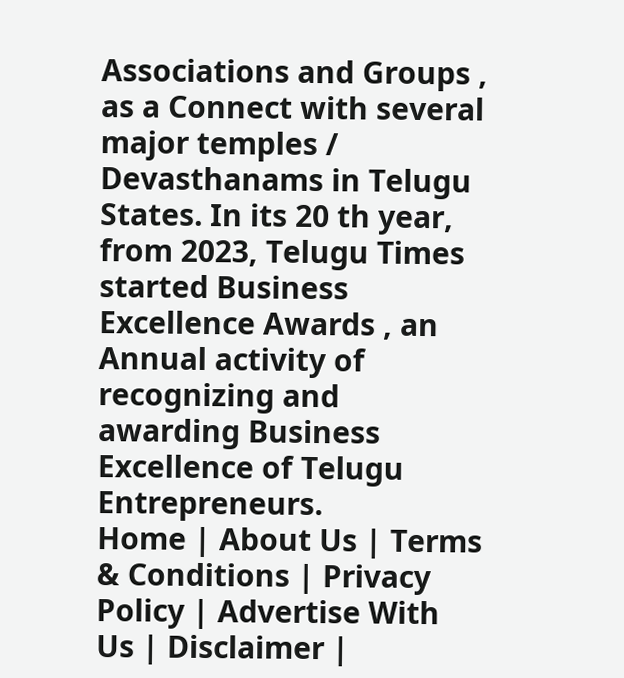Associations and Groups , as a Connect with several major temples / Devasthanams in Telugu States. In its 20 th year, from 2023, Telugu Times started Business Excellence Awards , an Annual activity of recognizing and awarding Business Excellence of Telugu Entrepreneurs.
Home | About Us | Terms & Conditions | Privacy Policy | Advertise With Us | Disclaimer |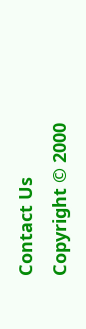Contact Us
Copyright © 2000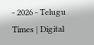- 2026 - Telugu Times | Digital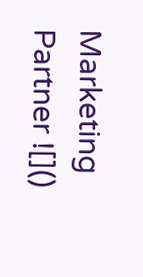Marketing Partner ![]()